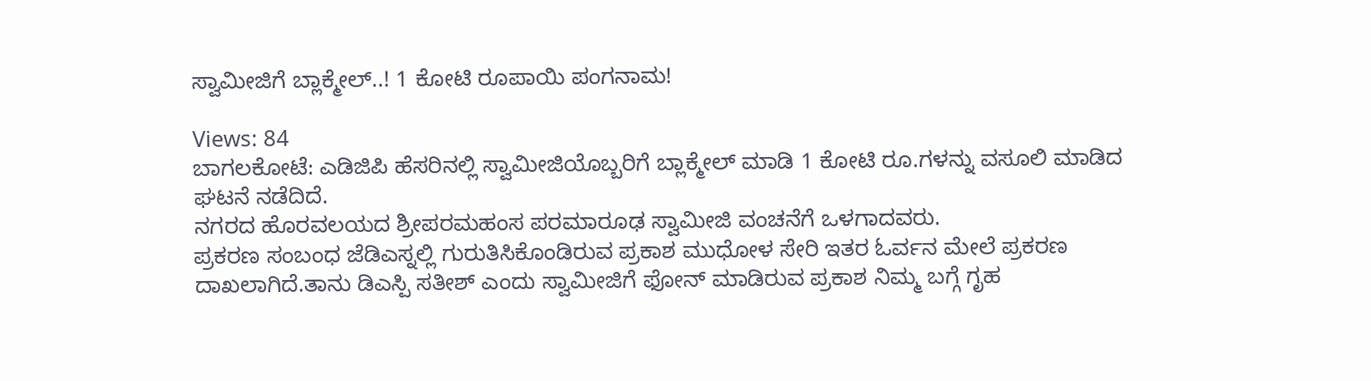ಸ್ವಾಮೀಜಿಗೆ ಬ್ಲಾಕ್ಮೇಲ್..! 1 ಕೋಟಿ ರೂಪಾಯಿ ಪಂಗನಾಮ!

Views: 84
ಬಾಗಲಕೋಟೆ: ಎಡಿಜಿಪಿ ಹೆಸರಿನಲ್ಲಿ ಸ್ವಾಮೀಜಿಯೊಬ್ಬರಿಗೆ ಬ್ಲಾಕ್ಮೇಲ್ ಮಾಡಿ 1 ಕೋಟಿ ರೂ.ಗಳನ್ನು ವಸೂಲಿ ಮಾಡಿದ ಘಟನೆ ನಡೆದಿದೆ.
ನಗರದ ಹೊರವಲಯದ ಶ್ರೀಪರಮಹಂಸ ಪರಮಾರೂಢ ಸ್ವಾಮೀಜಿ ವಂಚನೆಗೆ ಒಳಗಾದವರು.
ಪ್ರಕರಣ ಸಂಬಂಧ ಜೆಡಿಎಸ್ನಲ್ಲಿ ಗುರುತಿಸಿಕೊಂಡಿರುವ ಪ್ರಕಾಶ ಮುಧೋಳ ಸೇರಿ ಇತರ ಓರ್ವನ ಮೇಲೆ ಪ್ರಕರಣ ದಾಖಲಾಗಿದೆ.ತಾನು ಡಿಎಸ್ಪಿ ಸತೀಶ್ ಎಂದು ಸ್ವಾಮೀಜಿಗೆ ಫೋನ್ ಮಾಡಿರುವ ಪ್ರಕಾಶ ನಿಮ್ಮ ಬಗ್ಗೆ ಗೃಹ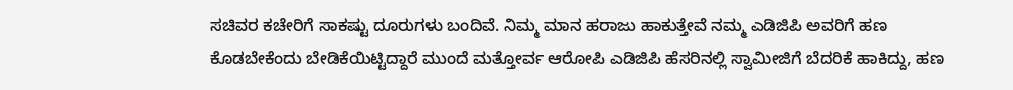ಸಚಿವರ ಕಚೇರಿಗೆ ಸಾಕಷ್ಟು ದೂರುಗಳು ಬಂದಿವೆ. ನಿಮ್ಮ ಮಾನ ಹರಾಜು ಹಾಕುತ್ತೇವೆ ನಮ್ಮ ಎಡಿಜಿಪಿ ಅವರಿಗೆ ಹಣ ಕೊಡಬೇಕೆಂದು ಬೇಡಿಕೆಯಿಟ್ಟಿದ್ದಾರೆ ಮುಂದೆ ಮತ್ತೋರ್ವ ಆರೋಪಿ ಎಡಿಜಿಪಿ ಹೆಸರಿನಲ್ಲಿ ಸ್ವಾಮೀಜಿಗೆ ಬೆದರಿಕೆ ಹಾಕಿದ್ದು, ಹಣ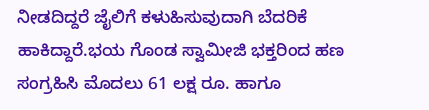ನೀಡದಿದ್ದರೆ ಜೈಲಿಗೆ ಕಳುಹಿಸುವುದಾಗಿ ಬೆದರಿಕೆ ಹಾಕಿದ್ದಾರೆ.ಭಯ ಗೊಂಡ ಸ್ವಾಮೀಜಿ ಭಕ್ತರಿಂದ ಹಣ ಸಂಗ್ರಹಿಸಿ ಮೊದಲು 61 ಲಕ್ಷ ರೂ. ಹಾಗೂ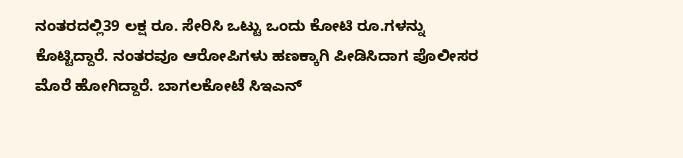ನಂತರದಲ್ಲಿ39 ಲಕ್ಷ ರೂ. ಸೇರಿಸಿ ಒಟ್ಟು ಒಂದು ಕೋಟಿ ರೂ.ಗಳನ್ನು ಕೊಟ್ಟಿದ್ದಾರೆ. ನಂತರವೂ ಆರೋಪಿಗಳು ಹಣಕ್ಕಾಗಿ ಪೀಡಿಸಿದಾಗ ಪೊಲೀಸರ ಮೊರೆ ಹೋಗಿದ್ದಾರೆ. ಬಾಗಲಕೋಟೆ ಸಿಇಎನ್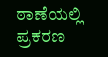ಠಾಣೆಯಲ್ಲಿ ಪ್ರಕರಣ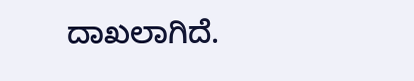ದಾಖಲಾಗಿದೆ.